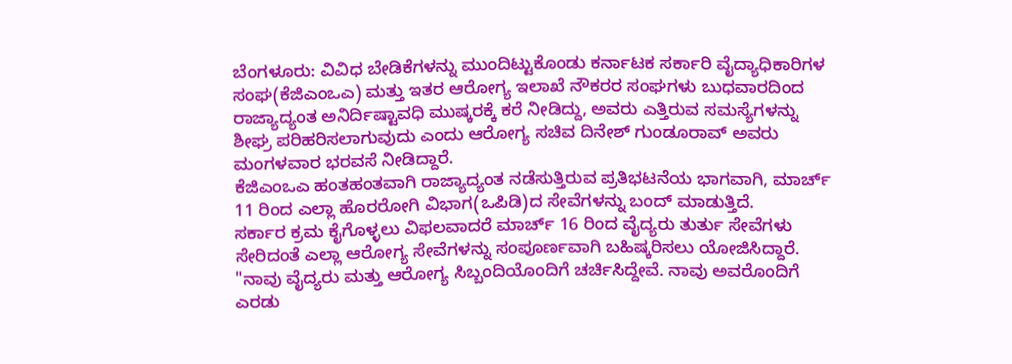ಬೆಂಗಳೂರು: ವಿವಿಧ ಬೇಡಿಕೆಗಳನ್ನು ಮುಂದಿಟ್ಟುಕೊಂಡು ಕರ್ನಾಟಕ ಸರ್ಕಾರಿ ವೈದ್ಯಾಧಿಕಾರಿಗಳ ಸಂಘ(ಕೆಜಿಎಂಒಎ) ಮತ್ತು ಇತರ ಆರೋಗ್ಯ ಇಲಾಖೆ ನೌಕರರ ಸಂಘಗಳು ಬುಧವಾರದಿಂದ ರಾಜ್ಯಾದ್ಯಂತ ಅನಿರ್ದಿಷ್ಟಾವಧಿ ಮುಷ್ಕರಕ್ಕೆ ಕರೆ ನೀಡಿದ್ದು, ಅವರು ಎತ್ತಿರುವ ಸಮಸ್ಯೆಗಳನ್ನು ಶೀಘ್ರ ಪರಿಹರಿಸಲಾಗುವುದು ಎಂದು ಆರೋಗ್ಯ ಸಚಿವ ದಿನೇಶ್ ಗುಂಡೂರಾವ್ ಅವರು ಮಂಗಳವಾರ ಭರವಸೆ ನೀಡಿದ್ದಾರೆ.
ಕೆಜಿಎಂಒಎ ಹಂತಹಂತವಾಗಿ ರಾಜ್ಯಾದ್ಯಂತ ನಡೆಸುತ್ತಿರುವ ಪ್ರತಿಭಟನೆಯ ಭಾಗವಾಗಿ, ಮಾರ್ಚ್ 11 ರಿಂದ ಎಲ್ಲಾ ಹೊರರೋಗಿ ವಿಭಾಗ(ಒಪಿಡಿ)ದ ಸೇವೆಗಳನ್ನು ಬಂದ್ ಮಾಡುತ್ತಿದೆ.
ಸರ್ಕಾರ ಕ್ರಮ ಕೈಗೊಳ್ಳಲು ವಿಫಲವಾದರೆ ಮಾರ್ಚ್ 16 ರಿಂದ ವೈದ್ಯರು ತುರ್ತು ಸೇವೆಗಳು ಸೇರಿದಂತೆ ಎಲ್ಲಾ ಆರೋಗ್ಯ ಸೇವೆಗಳನ್ನು ಸಂಪೂರ್ಣವಾಗಿ ಬಹಿಷ್ಕರಿಸಲು ಯೋಜಿಸಿದ್ದಾರೆ.
"ನಾವು ವೈದ್ಯರು ಮತ್ತು ಆರೋಗ್ಯ ಸಿಬ್ಬಂದಿಯೊಂದಿಗೆ ಚರ್ಚಿಸಿದ್ದೇವೆ. ನಾವು ಅವರೊಂದಿಗೆ ಎರಡು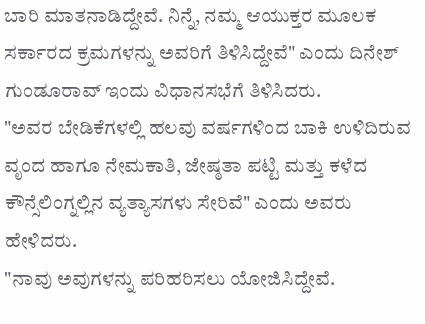ಬಾರಿ ಮಾತನಾಡಿದ್ದೇವೆ. ನಿನ್ನೆ, ನಮ್ಮ ಆಯುಕ್ತರ ಮೂಲಕ ಸರ್ಕಾರದ ಕ್ರಮಗಳನ್ನು ಅವರಿಗೆ ತಿಳಿಸಿದ್ದೇವೆ" ಎಂದು ದಿನೇಶ್ ಗುಂಡೂರಾವ್ ಇಂದು ವಿಧಾನಸಭೆಗೆ ತಿಳಿಸಿದರು.
"ಅವರ ಬೇಡಿಕೆಗಳಲ್ಲಿ ಹಲವು ವರ್ಷಗಳಿಂದ ಬಾಕಿ ಉಳಿದಿರುವ ವೃಂದ ಹಾಗೂ ನೇಮಕಾತಿ, ಜೇಷ್ಠತಾ ಪಟ್ಟಿ ಮತ್ತು ಕಳೆದ ಕೌನ್ಸೆಲಿಂಗ್ನಲ್ಲಿನ ವ್ಯತ್ಯಾಸಗಳು ಸೇರಿವೆ" ಎಂದು ಅವರು ಹೇಳಿದರು.
"ನಾವು ಅವುಗಳನ್ನು ಪರಿಹರಿಸಲು ಯೋಜಿಸಿದ್ದೇವೆ.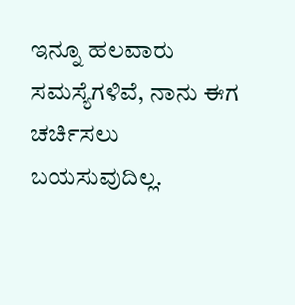ಇನ್ನೂ ಹಲವಾರು ಸಮಸ್ಯೆಗಳಿವೆ, ನಾನು ಈಗ ಚರ್ಚಿಸಲು ಬಯಸುವುದಿಲ್ಲ.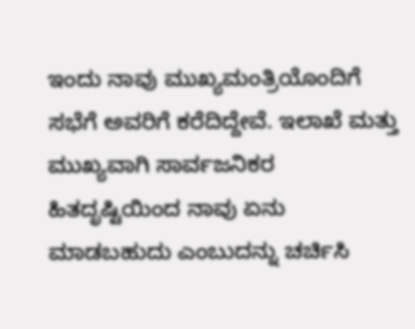ಇಂದು ನಾವು ಮುಖ್ಯಮಂತ್ರಿಯೊಂದಿಗೆ ಸಭೆಗೆ ಅವರಿಗೆ ಕರೆದಿದ್ದೇವೆ. ಇಲಾಖೆ ಮತ್ತು ಮುಖ್ಯವಾಗಿ ಸಾರ್ವಜನಿಕರ ಹಿತದೃಷ್ಟಿಯಿಂದ ನಾವು ಏನು ಮಾಡಬಹುದು ಎಂಬುದನ್ನು ಚರ್ಚಿಸಿ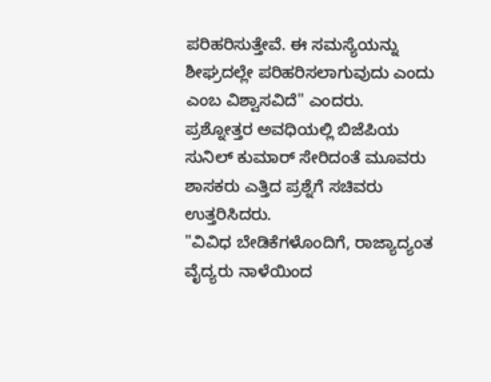ಪರಿಹರಿಸುತ್ತೇವೆ. ಈ ಸಮಸ್ಯೆಯನ್ನು ಶೀಘ್ರದಲ್ಲೇ ಪರಿಹರಿಸಲಾಗುವುದು ಎಂದು ಎಂಬ ವಿಶ್ವಾಸವಿದೆ" ಎಂದರು.
ಪ್ರಶ್ನೋತ್ತರ ಅವಧಿಯಲ್ಲಿ ಬಿಜೆಪಿಯ ಸುನಿಲ್ ಕುಮಾರ್ ಸೇರಿದಂತೆ ಮೂವರು ಶಾಸಕರು ಎತ್ತಿದ ಪ್ರಶ್ನೆಗೆ ಸಚಿವರು ಉತ್ತರಿಸಿದರು.
"ವಿವಿಧ ಬೇಡಿಕೆಗಳೊಂದಿಗೆ, ರಾಜ್ಯಾದ್ಯಂತ ವೈದ್ಯರು ನಾಳೆಯಿಂದ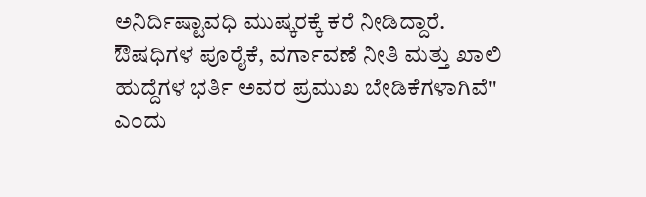ಅನಿರ್ದಿಷ್ಟಾವಧಿ ಮುಷ್ಕರಕ್ಕೆ ಕರೆ ನೀಡಿದ್ದಾರೆ. ಔಷಧಿಗಳ ಪೂರೈಕೆ, ವರ್ಗಾವಣೆ ನೀತಿ ಮತ್ತು ಖಾಲಿ ಹುದ್ದೆಗಳ ಭರ್ತಿ ಅವರ ಪ್ರಮುಖ ಬೇಡಿಕೆಗಳಾಗಿವೆ" ಎಂದು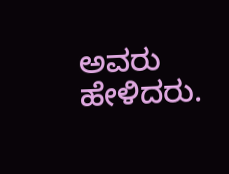ಅವರು ಹೇಳಿದರು.